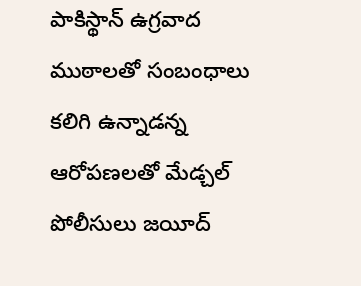పాకిస్థాన్ ఉగ్రవాద ముఠాలతో సంబంధాలు కలిగి ఉన్నాడన్న ఆరోపణలతో మేడ్చల్ పోలీసులు జయీద్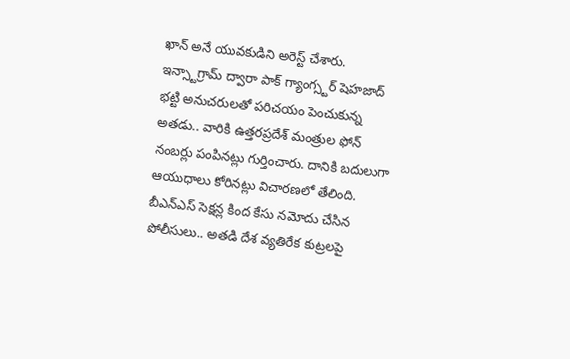ఖాన్ అనే యువకుడిని అరెస్ట్ చేశారు. ఇన్స్టాగ్రామ్ ద్వారా పాక్ గ్యాంగ్స్టర్ షెహజాద్ భట్టి అనుచరులతో పరిచయం పెంచుకున్న అతడు.. వారికి ఉత్తరప్రదేశ్ మంత్రుల ఫోన్ నంబర్లు పంపినట్లు గుర్తించారు. దానికి బదులుగా ఆయుధాలు కోరినట్లు విచారణలో తేలింది. బీఎన్ఎస్ సెక్షన్ల కింద కేసు నమోదు చేసిన పోలీసులు.. అతడి దేశ వ్యతిరేక కుట్రలపై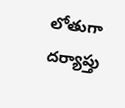లోతుగా దర్యాప్తు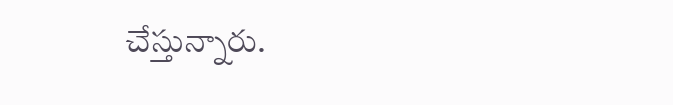చేస్తున్నారు.